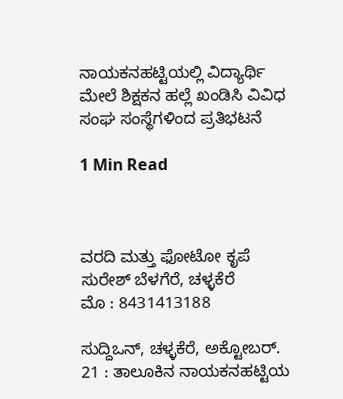ನಾಯಕನಹಟ್ಟಿಯಲ್ಲಿ ವಿದ್ಯಾರ್ಥಿ ಮೇಲೆ ಶಿಕ್ಷಕನ ಹಲ್ಲೆ ಖಂಡಿಸಿ ವಿವಿಧ ಸಂಘ ಸಂಸ್ಥೆಗಳಿಂದ ಪ್ರತಿಭಟನೆ

1 Min Read



ವರದಿ ಮತ್ತು ಫೋಟೋ ಕೃಪೆ
ಸುರೇಶ್ ಬೆಳಗೆರೆ, ಚಳ್ಳಕೆರೆ
ಮೊ : 8431413188

ಸುದ್ದಿಒನ್, ಚಳ್ಳಕೆರೆ, ಅಕ್ಟೋಬರ್. 21 : ತಾಲೂಕಿನ ನಾಯಕನಹಟ್ಟಿಯ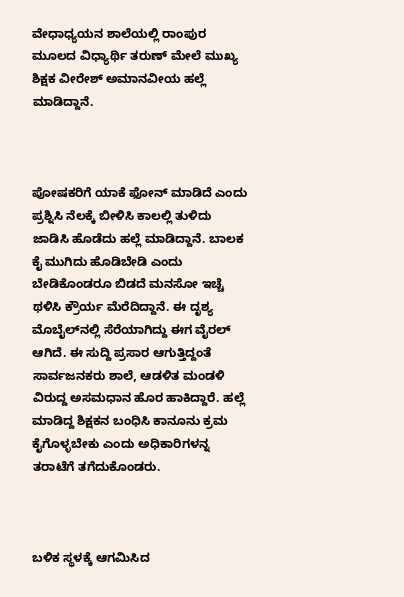ವೇಧಾಧ್ಯಯನ ಶಾಲೆಯಲ್ಲಿ ರಾಂಪುರ ಮೂಲದ ವಿಧ್ಯಾರ್ಥಿ ತರುಣ್ ಮೇಲೆ ಮುಖ್ಯ ಶಿಕ್ಷಕ ವೀರೇಶ್ ಅಮಾನವೀಯ ಹಲ್ಲೆ ಮಾಡಿದ್ದಾನೆ.



ಪೋಷಕರಿಗೆ ಯಾಕೆ ಫೋನ್ ಮಾಡಿದೆ ಎಂದು ಪ್ರಶ್ನಿಸಿ ನೆಲಕ್ಕೆ ಬೀಳಿಸಿ ಕಾಲಲ್ಲಿ ತುಳಿದು ಜಾಡಿಸಿ ಹೊಡೆದು ಹಲ್ಲೆ ಮಾಡಿದ್ದಾನೆ. ಬಾಲಕ ಕೈ ಮುಗಿದು ಹೊಡಿಬೇಡಿ ಎಂದು ಬೇಡಿಕೊಂಡರೂ ಬಿಡದೆ ಮನಸೋ ಇಚ್ಚೆ ಥಳಿಸಿ ಕ್ರೌರ್ಯ ಮೆರೆದಿದ್ದಾನೆ. ಈ ದೃಶ್ಯ ಮೊಬೈಲ್‌ನಲ್ಲಿ ಸೆರೆಯಾಗಿದ್ದು ಈಗ ವೈರಲ್ ಆಗಿದೆ. ಈ ಸುದ್ದಿ ಪ್ರಸಾರ ಆಗುತ್ತಿದ್ದಂತೆ ಸಾರ್ವಜನಕರು ಶಾಲೆ, ಆಡಳಿತ ಮಂಡಳಿ ವಿರುದ್ದ ಅಸಮಧಾನ ಹೊರ ಹಾಕಿದ್ದಾರೆ. ಹಲ್ಲೆ ಮಾಡಿದ್ದ ಶಿಕ್ಷಕನ ಬಂಧಿಸಿ ಕಾನೂನು ಕ್ರಮ ಕೈಗೊಳ್ಳಬೇಕು ಎಂದು ಅಧಿಕಾರಿಗಳನ್ನ ತರಾಟೆಗೆ ತಗೆದುಕೊಂಡರು.



ಬಳಿಕ ಸ್ಥಳಕ್ಕೆ ಆಗಮಿಸಿದ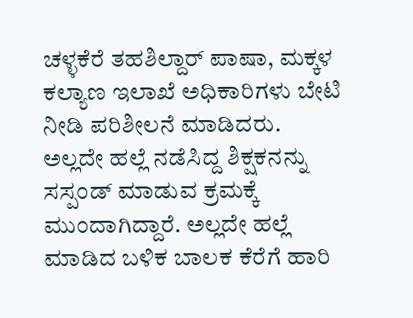ಚಳ್ಳಕೆರೆ ತಹಶಿಲ್ದಾರ್ ಪಾಷಾ, ಮಕ್ಕಳ ಕಲ್ಯಾಣ ಇಲಾಖೆ ಅಧಿಕಾರಿಗಳು ಬೇಟಿ ನೀಡಿ ಪರಿಶೀಲನೆ ಮಾಡಿದರು. ಅಲ್ಲದೇ ಹಲ್ಲೆ ನಡೆಸಿದ್ದ ಶಿಕ್ಷಕನನ್ನು ಸಸ್ಪಂಡ್ ಮಾಡುವ ಕ್ರಮಕ್ಕೆ ಮುಂದಾಗಿದ್ದಾರೆ. ಅಲ್ಲದೇ ಹಲ್ಲೆ ಮಾಡಿದ ಬಳಿಕ ಬಾಲಕ ಕೆರೆಗೆ ಹಾರಿ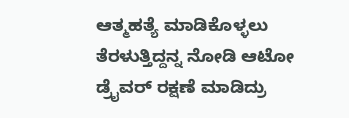ಆತ್ಮಹತ್ಯೆ ಮಾಡಿಕೊಳ್ಳಲು ತೆರಳುತ್ತಿದ್ದನ್ನ ನೋಡಿ ಆಟೋ ಡ್ರೈವರ್ ರಕ್ಷಣೆ ಮಾಡಿದ್ರು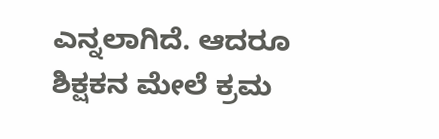ಎನ್ನಲಾಗಿದೆ. ಆದರೂ ಶಿಕ್ಷಕನ ಮೇಲೆ ಕ್ರಮ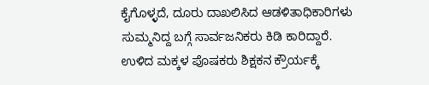ಕೈಗೊಳ್ಳದೆ, ದೂರು ದಾಖಲಿಸಿದ ಆಡಳಿತಾಧಿಕಾರಿಗಳು ಸುಮ್ಮನಿದ್ದ ಬಗ್ಗೆ ಸಾರ್ವಜನಿಕರು ಕಿಡಿ ಕಾರಿದ್ದಾರೆ. ಉಳಿದ ಮಕ್ಕಳ ಪೊಷಕರು ಶಿಕ್ಷಕನ ಕ್ರೌರ್ಯಕ್ಕೆ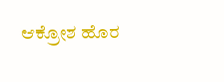ಆಕ್ರೋಶ ಹೊರ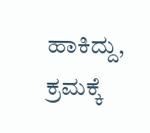ಹಾಕಿದ್ದು, ಕ್ರಮಕ್ಕೆ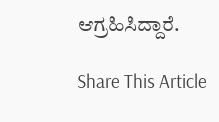ಆಗ್ರಹಿಸಿದ್ದಾರೆ.

Share This Article